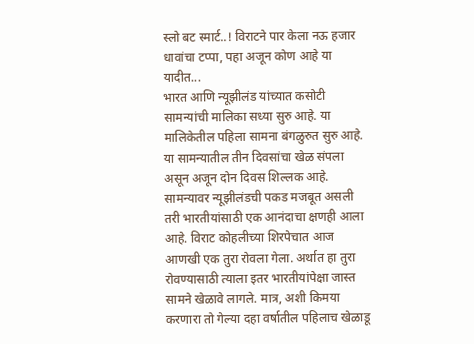स्लो बट स्मार्ट..! विराटने पार केला नऊ हजार धावांचा टप्पा, पहा अजून कोण आहे या यादीत...
भारत आणि न्यूझीलंड यांच्यात कसोटी सामन्यांची मालिका सध्या सुरु आहे. या मालिकेतील पहिला सामना बंगळुरुत सुरु आहे. या सामन्यातील तीन दिवसांचा खेळ संपला असून अजून दोन दिवस शिल्लक आहे. सामन्यावर न्यूझीलंडची पकड मजबूत असली तरी भारतीयांसाठी एक आनंदाचा क्षणही आला आहे. विराट कोहलीच्या शिरपेचात आज आणखी एक तुरा रोवला गेला. अर्थात हा तुरा रोवण्यासाठी त्याला इतर भारतीयांपेक्षा जास्त सामने खेळावे लागले. मात्र, अशी किमया करणारा तो गेल्या दहा वर्षातील पहिलाच खेळाडू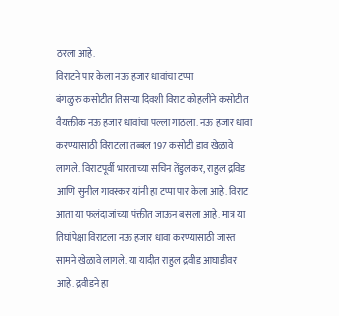ठरला आहे.
विराटने पार केला नऊ हजार धावांचा टप्पा
बंगळुरु कसोटीत तिसऱ्या दिवशी विराट कोहलीने कसोटीत वैयक्तीक नऊ हजार धावांचा पल्ला गाठला. नऊ हजार धावा करण्यासाठी विराटला तब्बल 197 कसोटी डाव खेळावे लागले. विराटपूर्वी भारताच्या सचिन तेंडुलकर, राहुल द्रविड आणि सुनील गावस्कर यांनी हा टप्पा पार केला आहे. विराट आता या फलंदाजांच्या पंक्तीत जाऊन बसला आहे. मात्र या तिघांपेक्षा विराटला नऊ हजार धावा करण्यासाठी जास्त सामने खेळावे लागले. या यादीत राहुल द्रवीड आघाडीवर आहे. द्रवीडने हा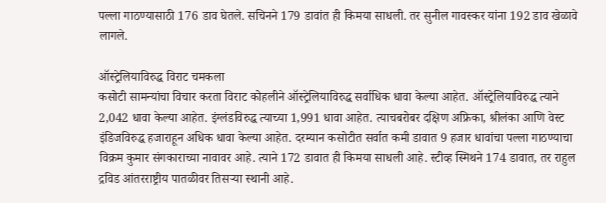पल्ला गाठण्यासाठी 176 डाव घेतले. सचिनने 179 डावांत ही किमया साधली. तर सुनील गावस्कर यांना 192 डाव खेळावे लागले.

ऑस्ट्रेलियाविरुद्ध विराट चमकला
कसोटी सामन्यांचा विचार करता विराट कोहलीने ऑस्ट्रेलियाविरुद्ध सर्वाधिक धावा केल्या आहेत. ऑस्ट्रेलियाविरुद्ध त्याने 2,042 धावा केल्या आहेत. इंग्लंडविरुद्ध त्याच्या 1,991 धावा आहेत. त्याचबरोबर दक्षिण अफ्रिका, श्रीलंका आणि वेस्ट इंडिजविरुद्ध हजाराहून अधिक धावा केल्या आहेत. दरम्यान कसोटीत सर्वात कमी डावात 9 हजार धावांचा पल्ला गाठण्याचा विक्रम कुमार संगकाराच्या नावावर आहे. त्याने 172 डावात ही किमया साधली आहे. स्टीव्ह स्मिथने 174 डावात, तर राहुल द्रविड आंतरराष्ट्रीय पातळीवर तिसऱ्या स्थानी आहे.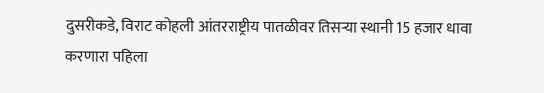दुसरीकडे, विराट कोहली आंतरराष्ट्रीय पातळीवर तिसऱ्या स्थानी 15 हजार धावा करणारा पहिला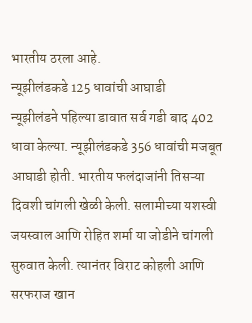भारतीय ठरला आहे.
न्यूझीलंडकडे 125 धावांची आघाडी
न्यूझीलंडने पहिल्या डावात सर्व गडी बाद 402 धावा केल्या. न्यूझीलंडकडे 356 धावांची मजबूत आघाडी होती. भारतीय फलंदाजांनी तिसऱ्या दिवशी चांगली खेळी केली. सलामीच्या यशस्वी जयस्वाल आणि रोहित शर्मा या जोडीने चांगली सुरुवात केली. त्यानंतर विराट कोहली आणि सरफराज खान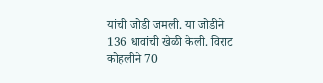यांची जोडी जमली. या जोडीने 136 धावांची खेळी केली. विराट कोहलीने 70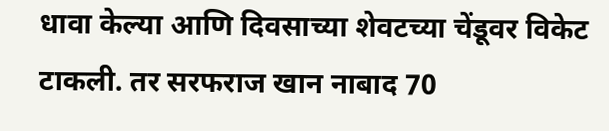धावा केल्या आणि दिवसाच्या शेवटच्या चेंडूवर विकेट टाकली. तर सरफराज खान नाबाद 70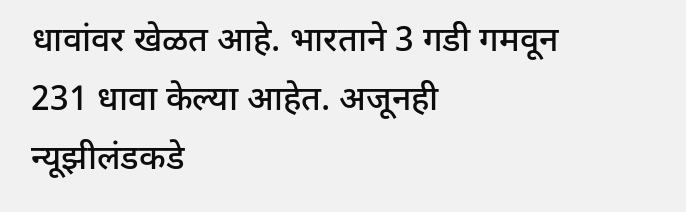धावांवर खेळत आहे. भारताने 3 गडी गमवून 231 धावा केल्या आहेत. अजूनही न्यूझीलंडकडे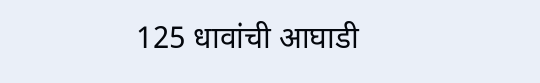125 धावांची आघाडी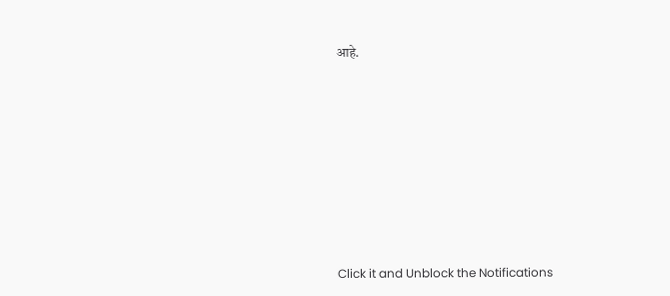आहे.












Click it and Unblock the Notifications